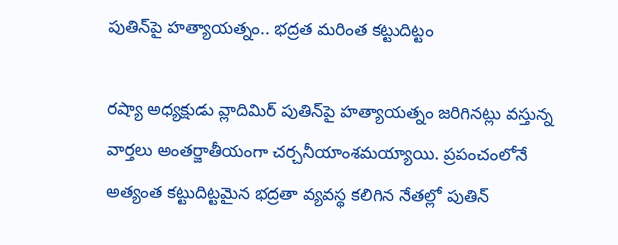పుతిన్‌పై హత్యాయత్నం.. భద్రత మరింత కట్టుదిట్టం

రష్యా అధ్యక్షుడు వ్లాదిమిర్‌ పుతిన్‌పై హత్యాయత్నం జరిగినట్లు వస్తున్న వార్తలు అంతర్జాతీయంగా చర్చనీయాంశమయ్యాయి. ప్రపంచంలోనే అత్యంత కట్టుదిట్టమైన భద్రతా వ్యవస్థ కలిగిన నేతల్లో పుతిన్‌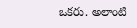ఒకరు. అలాంటి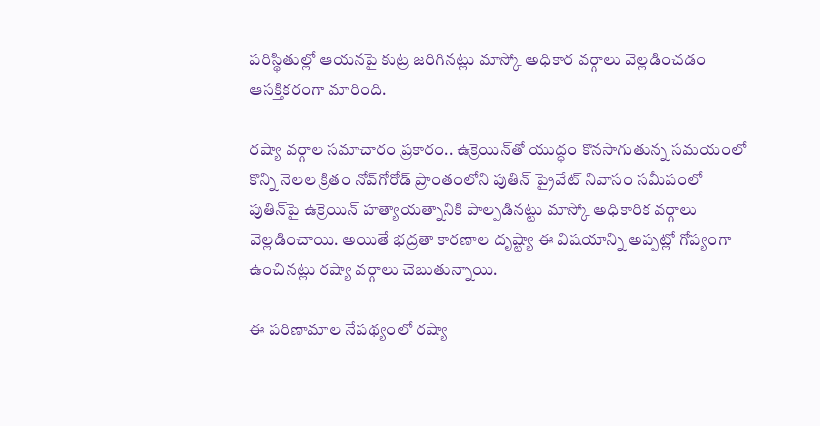పరిస్థితుల్లో ఆయనపై కుట్ర జరిగినట్లు మాస్కో అధికార వర్గాలు వెల్లడించడం ఆసక్తికరంగా మారింది.

రష్యా వర్గాల సమాచారం ప్రకారం.. ఉక్రెయిన్‌తో యుద్ధం కొనసాగుతున్న సమయంలో కొన్ని నెలల క్రితం నోవ్‌గోరోడ్‌ ప్రాంతంలోని పుతిన్‌ ప్రైవేట్‌ నివాసం సమీపంలో పుతిన్‌పై ఉక్రెయిన్‌ హత్యాయత్నానికి పాల్పడినట్టు మాస్కో అధికారిక వర్గాలు వెల్లడించాయి. అయితే భద్రతా కారణాల దృష్ట్యా ఈ విషయాన్ని అప్పట్లో గోప్యంగా ఉంచినట్లు రష్యా వర్గాలు చెబుతున్నాయి.

ఈ పరిణామాల నేపథ్యంలో రష్యా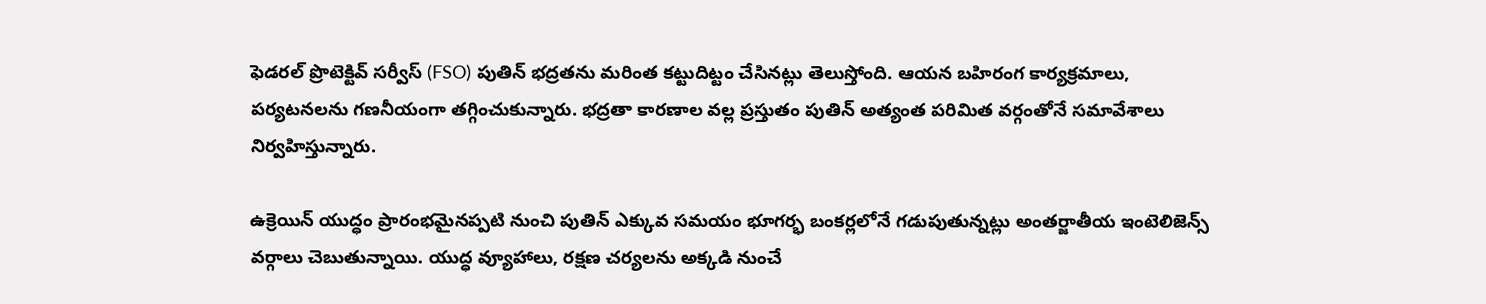ఫెడరల్‌ ప్రొటెక్టివ్‌ సర్వీస్‌ (FSO) పుతిన్‌ భద్రతను మరింత కట్టుదిట్టం చేసినట్లు తెలుస్తోంది. ఆయన బహిరంగ కార్యక్రమాలు, పర్యటనలను గణనీయంగా తగ్గించుకున్నారు. భద్రతా కారణాల వల్ల ప్రస్తుతం పుతిన్‌ అత్యంత పరిమిత వర్గంతోనే సమావేశాలు నిర్వహిస్తున్నారు.

ఉక్రెయిన్‌ యుద్ధం ప్రారంభమైనప్పటి నుంచి పుతిన్‌ ఎక్కువ సమయం భూగర్భ బంకర్లలోనే గడుపుతున్నట్లు అంతర్జాతీయ ఇంటెలిజెన్స్‌ వర్గాలు చెబుతున్నాయి. యుద్ధ వ్యూహాలు, రక్షణ చర్యలను అక్కడి నుంచే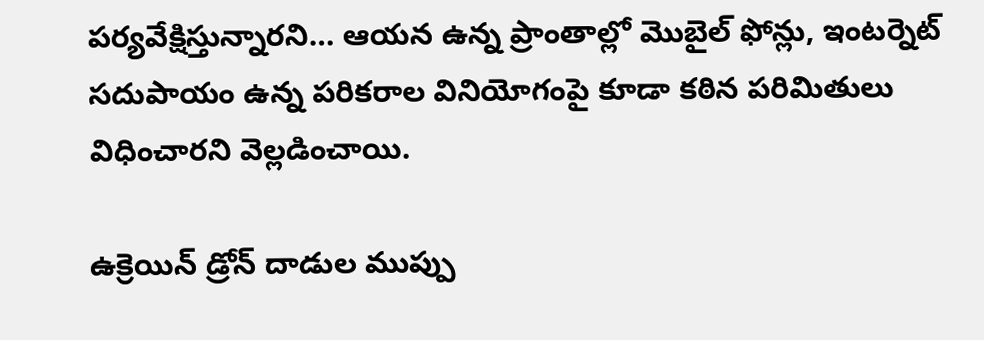పర్యవేక్షిస్తున్నారని… ఆయన ఉన్న ప్రాంతాల్లో మొబైల్‌ ఫోన్లు, ఇంటర్నెట్‌ సదుపాయం ఉన్న పరికరాల వినియోగంపై కూడా కఠిన పరిమితులు విధించారని వెల్లడించాయి.

ఉక్రెయిన్‌ డ్రోన్‌ దాడుల ముప్పు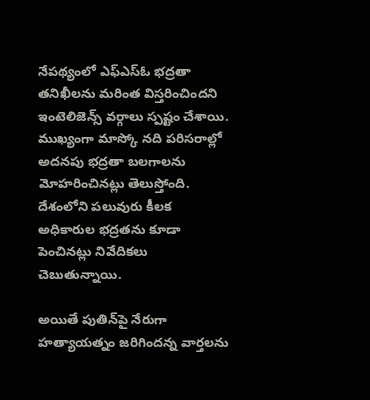నేపథ్యంలో ఎఫ్‌ఎస్‌ఓ భద్రతా తనిఖీలను మరింత విస్తరించిందని ఇంటెలిజెన్స్ వర్గాలు స్పష్టం చేశాయి. ముఖ్యంగా మాస్కో నది పరిసరాల్లో అదనపు భద్రతా బలగాలను మోహరించినట్లు తెలుస్తోంది. దేశంలోని పలువురు కీలక అధికారుల భద్రతను కూడా పెంచినట్లు నివేదికలు చెబుతున్నాయి.

అయితే పుతిన్‌పై నేరుగా హత్యాయత్నం జరిగిందన్న వార్తలను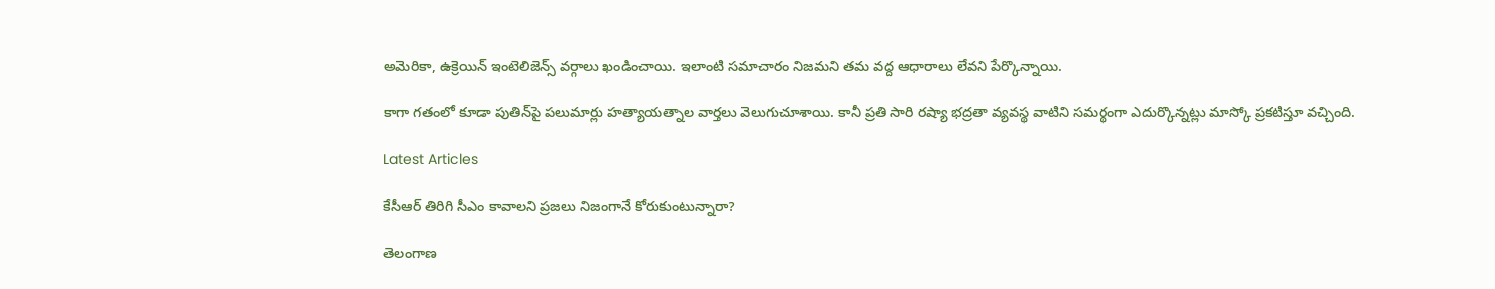అమెరికా, ఉక్రెయిన్‌ ఇంటెలిజెన్స్‌ వర్గాలు ఖండించాయి. ఇలాంటి సమాచారం నిజమని తమ వద్ద ఆధారాలు లేవని పేర్కొన్నాయి.

కాగా గతంలో కూడా పుతిన్‌పై పలుమార్లు హత్యాయత్నాల వార్తలు వెలుగుచూశాయి. కానీ ప్రతి సారి రష్యా భద్రతా వ్యవస్థ వాటిని సమర్థంగా ఎదుర్కొన్నట్లు మాస్కో ప్రకటిస్తూ వచ్చింది.

Latest Articles

కేసీఆర్ తిరిగి సీఎం కావాలని ప్రజలు నిజంగానే కోరుకుంటున్నారా?

తెలంగాణ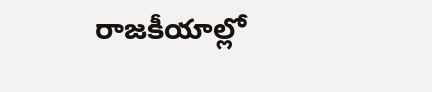రాజకీయాల్లో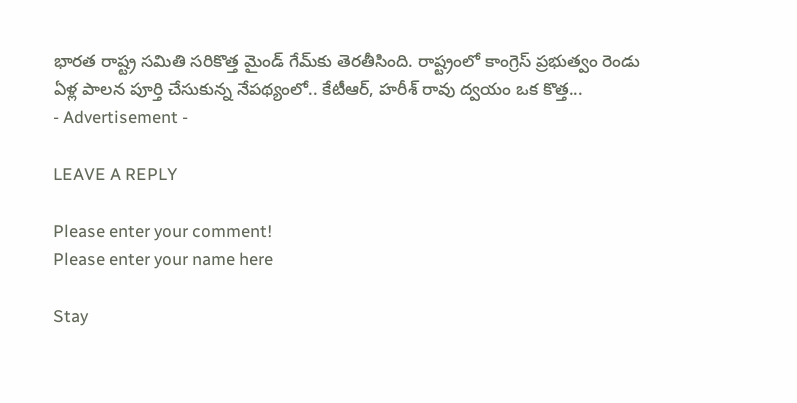భారత రాష్ట్ర సమితి సరికొత్త మైండ్ గేమ్‌కు తెరతీసింది. రాష్ట్రంలో కాంగ్రెస్ ప్రభుత్వం రెండు ఏళ్ల పాలన పూర్తి చేసుకున్న నేపథ్యంలో.. కేటీఆర్, హరీశ్ రావు ద్వయం ఒక కొత్త...
- Advertisement -

LEAVE A REPLY

Please enter your comment!
Please enter your name here

Stay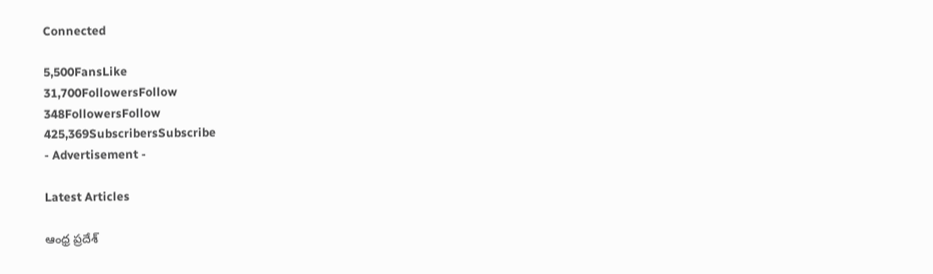Connected

5,500FansLike
31,700FollowersFollow
348FollowersFollow
425,369SubscribersSubscribe
- Advertisement -

Latest Articles

ఆంధ్ర ప్రదేశ్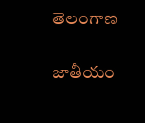తెలంగాణ

జాతీయం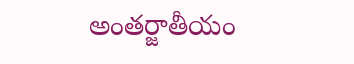అంతర్జాతీయం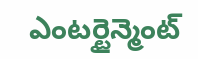ఎంటర్టైన్మెంట్